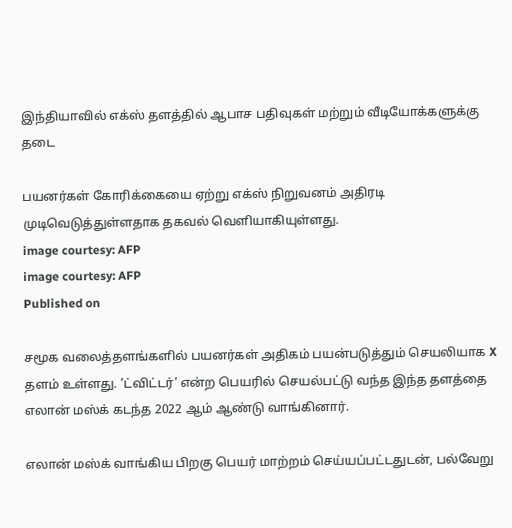இந்தியாவில் எக்ஸ் தளத்தில் ஆபாச பதிவுகள் மற்றும் வீடியோக்களுக்கு தடை

பயனர்கள் கோரிக்கையை ஏற்று எக்ஸ் நிறுவனம் அதிரடி முடிவெடுத்துள்ளதாக தகவல் வெளியாகியுள்ளது.
image courtesy: AFP
image courtesy: AFP
Published on

சமூக வலைத்தளங்களில் பயனர்கள் அதிகம் பயன்படுத்தும் செயலியாக X தளம் உள்ளது. ‘ட்விட்டர்’ என்ற பெயரில் செயல்பட்டு வந்த இந்த தளத்தை எலான் மஸ்க் கடந்த 2022 ஆம் ஆண்டு வாங்கினார்.

எலான் மஸ்க் வாங்கிய பிறகு பெயர் மாற்றம் செய்யப்பட்டதுடன், பல்வேறு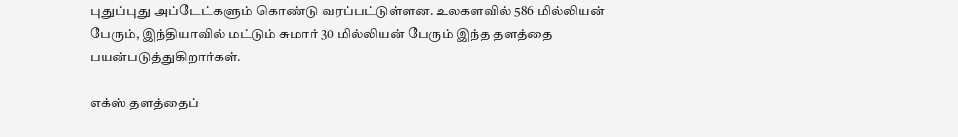புதுப்புது அப்டேட்களும் கொண்டு வரப்பட்டுள்ளன. உலகளவில் 586 மில்லியன் பேரும், இந்தியாவில் மட்டும் சுமார் 30 மில்லியன் பேரும் இந்த தளத்தை பயன்படுத்துகிறார்கள்.

எக்ஸ் தளத்தைப்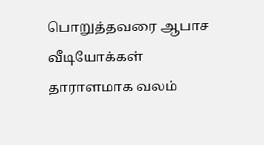பொறுத்தவரை ஆபாச வீடியோக்கள் தாராளமாக வலம்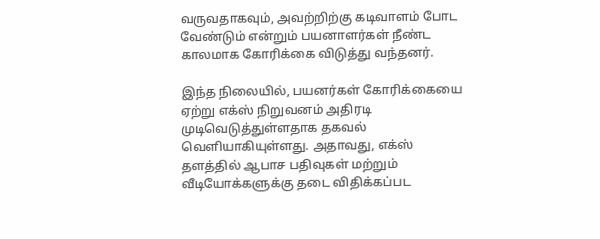வருவதாகவும், அவற்றிற்கு கடிவாளம் போட வேண்டும் என்றும் பயனாளர்கள் நீண்ட காலமாக கோரிக்கை விடுத்து வந்தனர்.

இந்த நிலையில், பயனர்கள் கோரிக்கையை ஏற்று எக்ஸ் நிறுவனம் அதிரடி முடிவெடுத்துள்ளதாக தகவல் வெளியாகியுள்ளது. அதாவது, எக்ஸ் தளத்தில் ஆபாச பதிவுகள் மற்றும் வீடியோக்களுக்கு தடை விதிக்கப்பட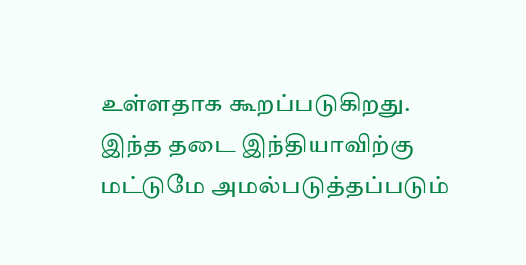உள்ளதாக கூறப்படுகிறது. இந்த தடை இந்தியாவிற்கு மட்டுமே அமல்படுத்தப்படும்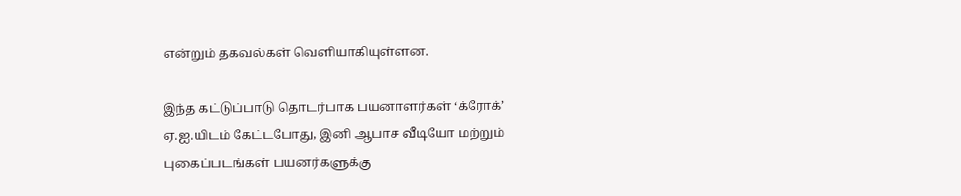என்றும் தகவல்கள் வெளியாகியுள்ளன.

இந்த கட்டுப்பாடு தொடர்பாக பயனாளர்கள் ‘க்ரோக்’ ஏ.ஐ.யிடம் கேட்டபோது, இனி ஆபாச வீடியோ மற்றும் புகைப்படங்கள் பயனர்களுக்கு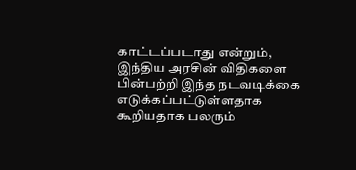காட்டப்படாது என்றும், இந்திய அரசின் விதிகளை பின்பற்றி இந்த நடவடிக்கை எடுக்கப்பட்டுள்ளதாக கூறியதாக பலரும்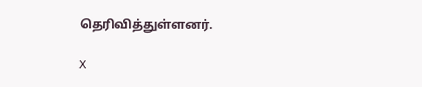தெரிவித்துள்ளனர்.

X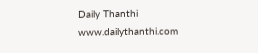Daily Thanthi
www.dailythanthi.com